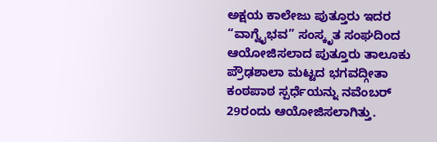ಅಕ್ಷಯ ಕಾಲೇಜು ಪುತ್ತೂರು ಇದರ “ವಾಗ್ವೈಭವ” ಸಂಸ್ಕೃತ ಸಂಘದಿಂದ ಆಯೋಜಿಸಲಾದ ಪುತ್ತೂರು ತಾಲೂಕು ಪ್ರೌಢಶಾಲಾ ಮಟ್ಟದ ಭಗವದ್ಗೀತಾ ಕಂಠಪಾಠ ಸ್ಪರ್ಧೆಯನ್ನು ನವೆಂಬರ್ 29ರಂದು ಆಯೋಜಿಸಲಾಗಿತ್ತು.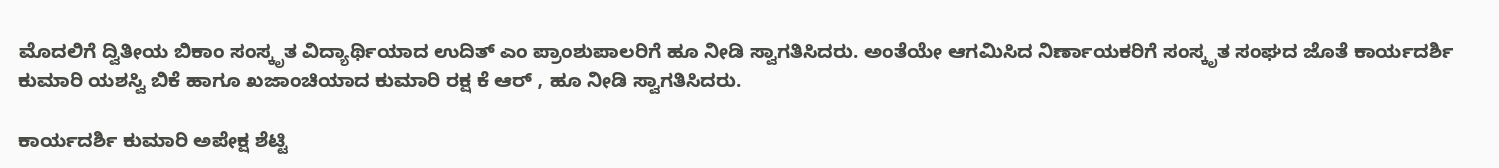ಮೊದಲಿಗೆ ದ್ವಿತೀಯ ಬಿಕಾಂ ಸಂಸ್ಕೃತ ವಿದ್ಯಾರ್ಥಿಯಾದ ಉದಿತ್ ಎಂ ಪ್ರಾಂಶುಪಾಲರಿಗೆ ಹೂ ನೀಡಿ ಸ್ವಾಗತಿಸಿದರು. ಅಂತೆಯೇ ಆಗಮಿಸಿದ ನಿರ್ಣಾಯಕರಿಗೆ ಸಂಸ್ಕೃತ ಸಂಘದ ಜೊತೆ ಕಾರ್ಯದರ್ಶಿ ಕುಮಾರಿ ಯಶಸ್ವಿ ಬಿಕೆ ಹಾಗೂ ಖಜಾಂಚಿಯಾದ ಕುಮಾರಿ ರಕ್ಷ ಕೆ ಆರ್ , ಹೂ ನೀಡಿ ಸ್ವಾಗತಿಸಿದರು.

ಕಾರ್ಯದರ್ಶಿ ಕುಮಾರಿ ಅಪೇಕ್ಷ ಶೆಟ್ಟಿ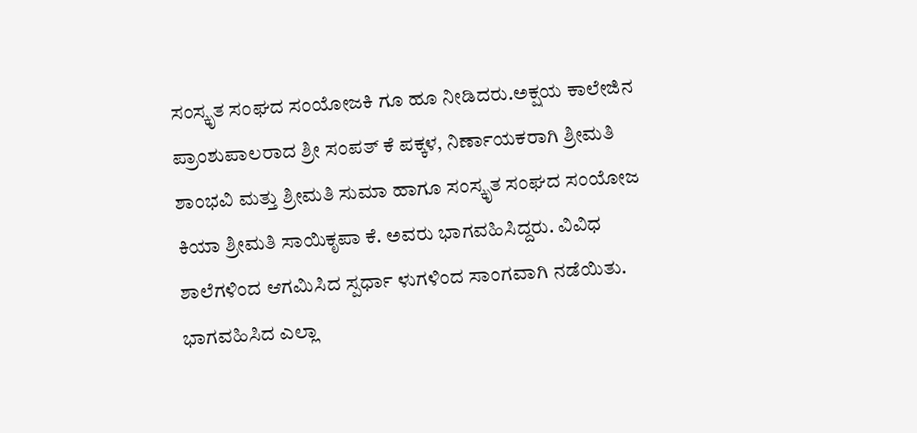ಸಂಸ್ಕೃತ ಸಂಘದ ಸಂಯೋಜಕಿ ಗೂ ಹೂ ನೀಡಿದರು.ಅಕ್ಷಯ ಕಾಲೇಜಿನ ಪ್ರಾಂಶುಪಾಲರಾದ ಶ್ರೀ ಸಂಪತ್ ಕೆ ಪಕ್ಕಳ, ನಿರ್ಣಾಯಕರಾಗಿ ಶ್ರೀಮತಿ ಶಾಂಭವಿ ಮತ್ತು ಶ್ರೀಮತಿ ಸುಮಾ ಹಾಗೂ ಸಂಸ್ಕೃತ ಸಂಘದ ಸಂಯೋಜ ಕಿಯಾ ಶ್ರೀಮತಿ ಸಾಯಿಕೃಪಾ ಕೆ. ಅವರು ಭಾಗವಹಿಸಿದ್ದರು. ವಿವಿಧ ಶಾಲೆಗಳಿಂದ ಆಗಮಿಸಿದ ಸ್ಪರ್ಧಾ ಳುಗಳಿಂದ ಸಾಂಗವಾಗಿ ನಡೆಯಿತು.
ಭಾಗವಹಿಸಿದ ಎಲ್ಲಾ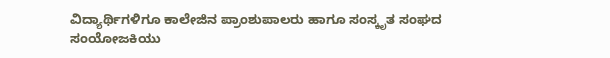ವಿದ್ಯಾರ್ಥಿಗಳಿಗೂ ಕಾಲೇಜಿನ ಪ್ರಾಂಶುಪಾಲರು ಹಾಗೂ ಸಂಸ್ಕೃತ ಸಂಘದ ಸಂಯೋಜಕಿಯು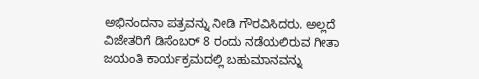ಅಭಿನಂದನಾ ಪತ್ರವನ್ನು ನೀಡಿ ಗೌರವಿಸಿದರು. ಅಲ್ಲದೆ ವಿಜೇತರಿಗೆ ಡಿಸೆಂಬರ್ 8 ರಂದು ನಡೆಯಲಿರುವ ಗೀತಾ ಜಯಂತಿ ಕಾರ್ಯಕ್ರಮದಲ್ಲಿ ಬಹುಮಾನವನ್ನು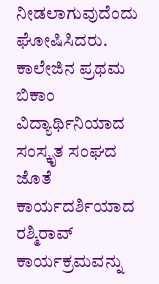ನೀಡಲಾಗುವುದೆಂದು ಘೋಷಿಸಿದರು.
ಕಾಲೇಜಿನ ಪ್ರಥಮ ಬಿಕಾಂ ವಿದ್ಯಾರ್ಥಿನಿಯಾದ ಸಂಸ್ಕೃತ ಸಂಘದ ಜೊತೆ ಕಾರ್ಯದರ್ಶಿಯಾದ ರಶ್ಮಿರಾವ್ ಕಾರ್ಯಕ್ರಮವನ್ನು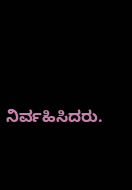ನಿರ್ವಹಿಸಿದರು.